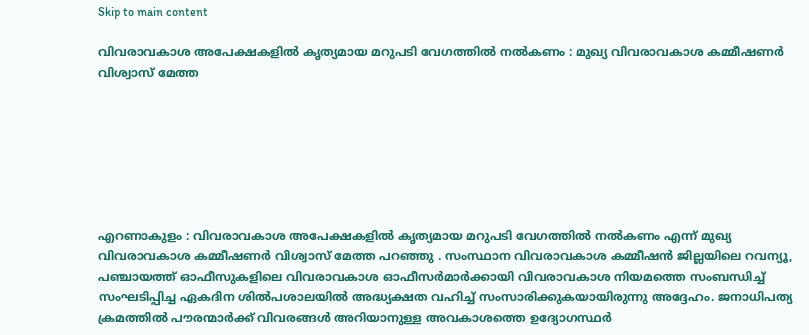Skip to main content

വിവരാവകാശ അപേക്ഷകളില്‍ കൃത്യമായ മറുപടി വേഗത്തിൽ നല്‍കണം : മുഖ്യ വിവരാവകാശ കമ്മീഷണര്‍ വിശ്വാസ് മേത്ത







എറണാകുളം : വിവരാവകാശ അപേക്ഷകളില്‍ കൃത്യമായ മറുപടി വേഗത്തിൽ നല്‍കണം എന്ന് മുഖ്യ വിവരാവകാശ കമ്മീഷണര്‍ വിശ്വാസ് മേത്ത പറഞ്ഞു . സംസ്ഥാന വിവരാവകാശ കമ്മീഷൻ ജില്ലയിലെ റവന്യൂ, പഞ്ചായത്ത് ഓഫീസുകളിലെ വിവരാവകാശ ഓഫീസർമാർക്കായി വിവരാവകാശ നിയമത്തെ സംബന്ധിച്ച് സംഘടിപ്പിച്ച ഏകദിന ശിൽപശാലയിൽ അദ്ധ്യക്ഷത വഹിച്ച് സംസാരിക്കുകയായിരുന്നു അദ്ദേഹം. ജനാധിപത്യ ക്രമത്തില്‍ പൗരന്മാര്‍ക്ക് വിവരങ്ങള്‍ അറിയാനുള്ള അവകാശത്തെ ഉദ്യോഗസ്ഥര്‍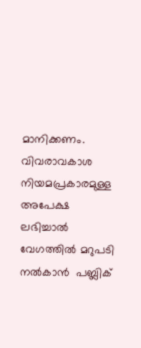മാനിക്കണം. വിവരാവകാശ നിയമപ്രകാരമുള്ള അപേക്ഷ ലഭിച്ചാല്‍ വേഗത്തില്‍ മറുപടി നല്‍കാന്‍  പബ്ലിക്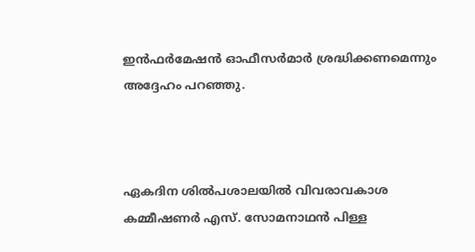ഇന്‍ഫര്‍മേഷന്‍ ഓഫീസര്‍മാര്‍ ശ്രദ്ധിക്കണമെന്നും അദ്ദേഹം പറഞ്ഞു.



ഏകദിന ശിൽപശാലയിൽ വിവരാവകാശ കമ്മീഷണർ എസ്. സോമനാഥൻ പിള്ള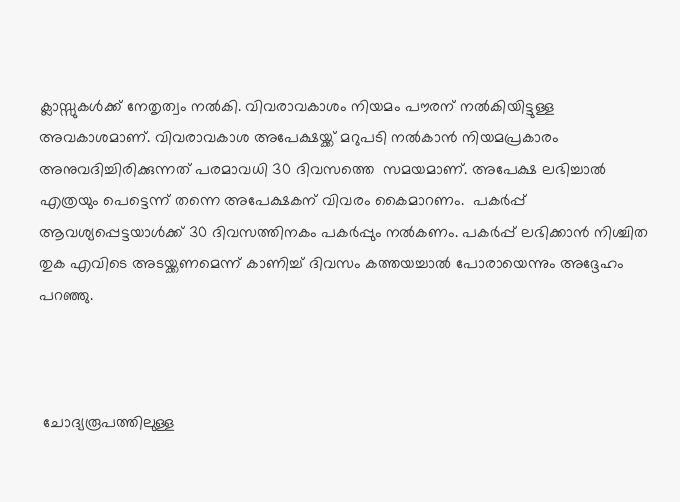ക്ലാസ്സുകൾക്ക് നേതൃത്വം നൽകി. വിവരാവകാശം നിയമം പൗരന് നൽകിയിട്ടുള്ള അവകാശമാണ്. വിവരാവകാശ അപേക്ഷയ്ക്ക് മറുപടി നല്‍കാന്‍ നിയമപ്രകാരം അനുവദിച്ചിരിക്കുന്നത് പരമാവധി 30 ദിവസത്തെ  സമയമാണ്. അപേക്ഷ ലഭിച്ചാൽ  എത്രയും പെട്ടെന്ന് തന്നെ അപേക്ഷകന് വിവരം കൈമാറണം.  പകര്‍പ്പ് ആവശ്യപ്പെട്ടയാള്‍ക്ക് 30 ദിവസത്തിനകം പകര്‍പ്പും നല്‍കണം. പകര്‍പ്പ് ലഭിക്കാന്‍ നിശ്ചിത തുക എവിടെ അടയ്ക്കണമെന്ന് കാണിച്ച് ദിവസം കത്തയച്ചാല്‍ പോരായെന്നും അദ്ദേഹം പറഞ്ഞു.



 ചോദ്യരൂപത്തിലുള്ള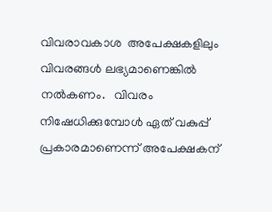വിവരാവകാശ  അപേക്ഷകളിലും വിവരങ്ങള്‍ ലഭ്യമാണെങ്കില്‍ നല്‍കണം.   വിവരം നിഷേധിക്കുമ്പോള്‍ ഏത് വകുപ്പ് പ്രകാരമാണെന്ന് അപേക്ഷകന്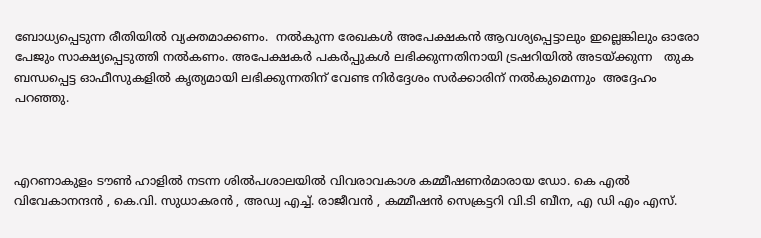ബോധ്യപ്പെടുന്ന രീതിയില്‍ വ്യക്തമാക്കണം.  നല്‍കുന്ന രേഖകള്‍ അപേക്ഷകന്‍ ആവശ്യപ്പെട്ടാലും ഇല്ലെങ്കിലും ഓരോ പേജും സാക്ഷ്യപ്പെടുത്തി നല്‍കണം. അപേക്ഷകർ പകർപ്പുകൾ ലഭിക്കുന്നതിനായി ട്രഷറിയിൽ അടയ്ക്കുന്ന   തുക  ബന്ധപ്പെട്ട ഓഫീസുകളിൽ കൃത്യമായി ലഭിക്കുന്നതിന് വേണ്ട നിർദ്ദേശം സർക്കാരിന് നൽകുമെന്നും  അദ്ദേഹം പറഞ്ഞു.



എറണാകുളം ടൗൺ ഹാളിൽ നടന്ന ശിൽപശാലയിൽ വിവരാവകാശ കമ്മീഷണർമാരായ ഡോ. കെ എൽ വിവേകാനന്ദൻ , കെ.വി. സുധാകരൻ , അഡ്വ എച്ച്. രാജീവൻ , കമ്മീഷൻ സെക്രട്ടറി വി.ടി ബീന, എ ഡി എം എസ്.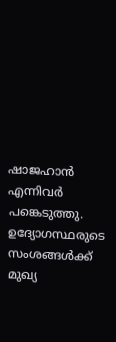ഷാജഹാൻ എന്നിവർ പങ്കെടുത്തു. ഉദ്യോഗസ്ഥരുടെ സംശങ്ങള്‍ക്ക് മുഖ്യ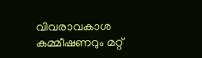വിവരാവകാശ കമ്മീഷണറും മറ്റ്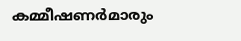കമ്മീഷണര്‍മാരും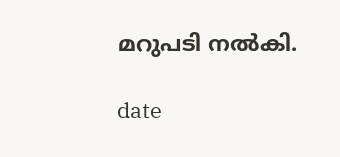മറുപടി നല്‍കി.

date